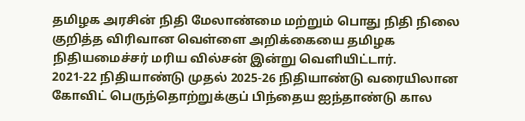தமிழக அரசின் நிதி மேலாண்மை மற்றும் பொது நிதி நிலை குறித்த விரிவான வெள்ளை அறிக்கையை தமிழக நிதியமைச்சர் மரிய வில்சன் இன்று வெளியிட்டார்.
2021-22 நிதியாண்டு முதல் 2025-26 நிதியாண்டு வரையிலான கோவிட் பெருந்தொற்றுக்குப் பிந்தைய ஐந்தாண்டு கால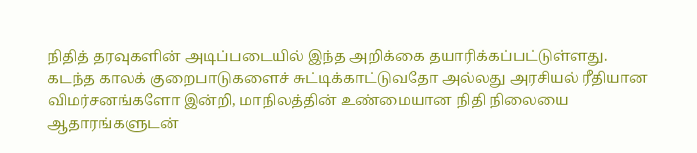நிதித் தரவுகளின் அடிப்படையில் இந்த அறிக்கை தயாரிக்கப்பட்டுள்ளது.
கடந்த காலக் குறைபாடுகளைச் சுட்டிக்காட்டுவதோ அல்லது அரசியல் ரீதியான விமர்சனங்களோ இன்றி, மாநிலத்தின் உண்மையான நிதி நிலையை ஆதாரங்களுடன்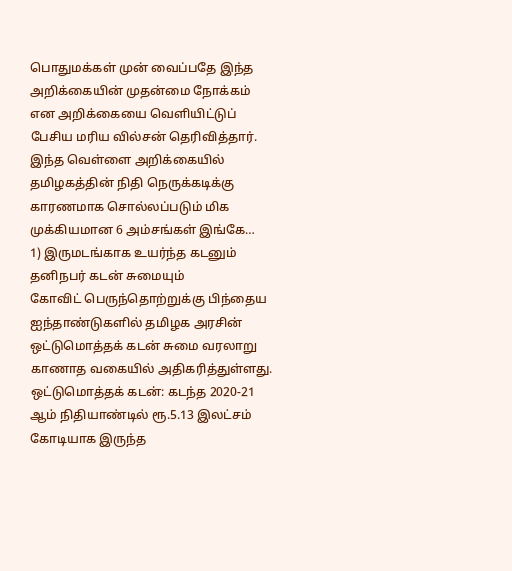பொதுமக்கள் முன் வைப்பதே இந்த அறிக்கையின் முதன்மை நோக்கம் என அறிக்கையை வெளியிட்டுப் பேசிய மரிய வில்சன் தெரிவித்தார்.
இந்த வெள்ளை அறிக்கையில் தமிழகத்தின் நிதி நெருக்கடிக்கு காரணமாக சொல்லப்படும் மிக முக்கியமான 6 அம்சங்கள் இங்கே…
1) இருமடங்காக உயர்ந்த கடனும் தனிநபர் கடன் சுமையும்
கோவிட் பெருந்தொற்றுக்கு பிந்தைய ஐந்தாண்டுகளில் தமிழக அரசின் ஒட்டுமொத்தக் கடன் சுமை வரலாறு காணாத வகையில் அதிகரித்துள்ளது.
ஒட்டுமொத்தக் கடன்: கடந்த 2020-21 ஆம் நிதியாண்டில் ரூ.5.13 இலட்சம் கோடியாக இருந்த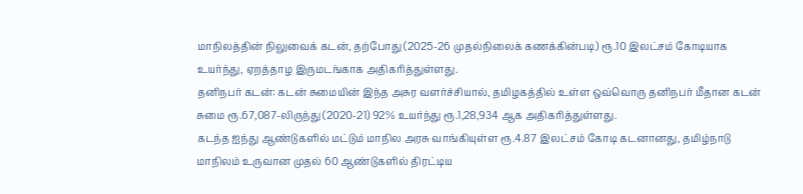மாநிலத்தின் நிலுவைக் கடன், தற்போது (2025-26 முதல்நிலைக் கணக்கின்படி) ரூ.10 இலட்சம் கோடியாக உயர்ந்து, ஏறத்தாழ இருமடங்காக அதிகரித்துள்ளது.
தனிநபர் கடன்: கடன் சுமையின் இந்த அசுர வளர்ச்சியால், தமிழகத்தில் உள்ள ஒவ்வொரு தனிநபர் மீதான கடன் சுமை ரூ.67,087-லிருந்து (2020-21) 92% உயர்ந்து ரூ.1,28,934 ஆக அதிகரித்துள்ளது.
கடந்த ஐந்து ஆண்டுகளில் மட்டும் மாநில அரசு வாங்கியுள்ள ரூ.4.87 இலட்சம் கோடி கடனானது, தமிழ்நாடு மாநிலம் உருவான முதல் 60 ஆண்டுகளில் திரட்டிய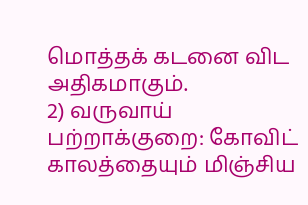மொத்தக் கடனை விட அதிகமாகும்.
2) வருவாய் பற்றாக்குறை: கோவிட் காலத்தையும் மிஞ்சிய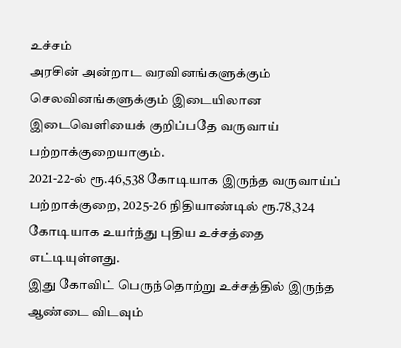உச்சம்
அரசின் அன்றாட வரவினங்களுக்கும் செலவினங்களுக்கும் இடையிலான இடைவெளியைக் குறிப்பதே வருவாய் பற்றாக்குறையாகும்.
2021-22-ல் ரூ.46,538 கோடியாக இருந்த வருவாய்ப் பற்றாக்குறை, 2025-26 நிதியாண்டில் ரூ.78,324 கோடியாக உயர்ந்து புதிய உச்சத்தை எட்டியுள்ளது.
இது கோவிட் பெருந்தொற்று உச்சத்தில் இருந்த ஆண்டை விடவும்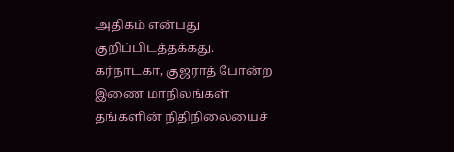அதிகம் என்பது குறிப்பிடத்தக்கது. கர்நாடகா, குஜராத் போன்ற இணை மாநிலங்கள் தங்களின் நிதிநிலையைச்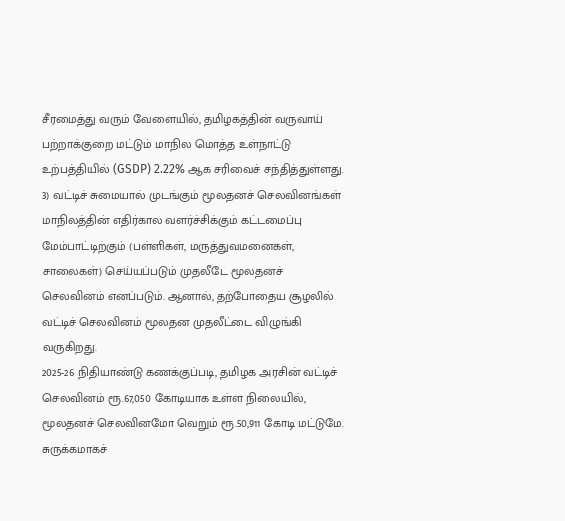சீரமைத்து வரும் வேளையில், தமிழகத்தின் வருவாய் பற்றாக்குறை மட்டும் மாநில மொத்த உள்நாட்டு உற்பத்தியில் (GSDP) 2.22% ஆக சரிவைச் சந்தித்துள்ளது.
3) வட்டிச் சுமையால் முடங்கும் மூலதனச் செலவினங்கள்
மாநிலத்தின் எதிர்கால வளர்ச்சிக்கும் கட்டமைப்பு மேம்பாட்டிற்கும் (பள்ளிகள், மருத்துவமனைகள், சாலைகள்) செய்யப்படும் முதலீடே மூலதனச் செலவினம் எனப்படும். ஆனால், தற்போதைய சூழலில் வட்டிச் செலவினம் மூலதன முதலீட்டை விழுங்கி வருகிறது.
2025-26 நிதியாண்டு கணக்குப்படி, தமிழக அரசின் வட்டிச் செலவினம் ரூ.67,050 கோடியாக உள்ள நிலையில், மூலதனச் செலவினமோ வெறும் ரூ.50,911 கோடி மட்டுமே.
சுருக்கமாகச்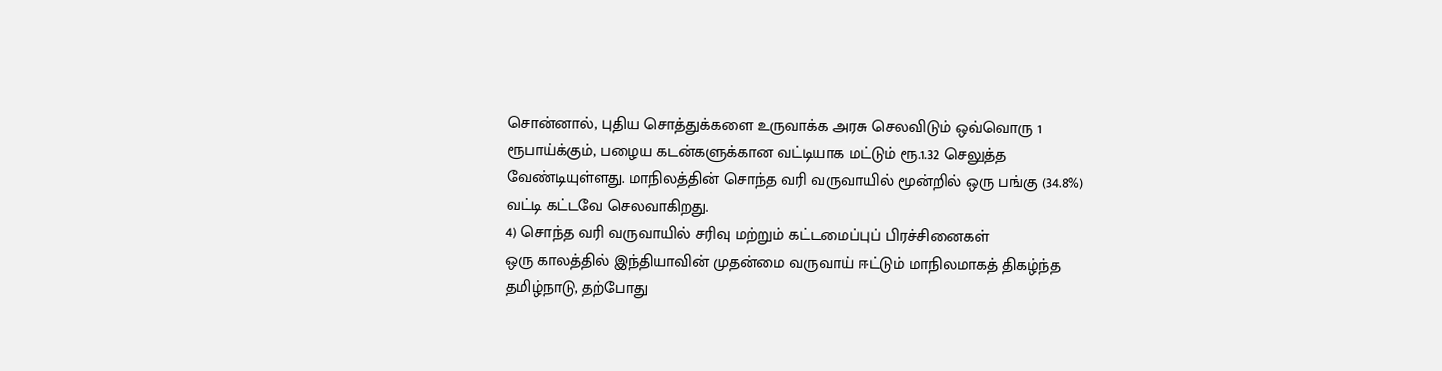சொன்னால், புதிய சொத்துக்களை உருவாக்க அரசு செலவிடும் ஒவ்வொரு 1 ரூபாய்க்கும், பழைய கடன்களுக்கான வட்டியாக மட்டும் ரூ.1.32 செலுத்த வேண்டியுள்ளது. மாநிலத்தின் சொந்த வரி வருவாயில் மூன்றில் ஒரு பங்கு (34.8%) வட்டி கட்டவே செலவாகிறது.
4) சொந்த வரி வருவாயில் சரிவு மற்றும் கட்டமைப்புப் பிரச்சினைகள்
ஒரு காலத்தில் இந்தியாவின் முதன்மை வருவாய் ஈட்டும் மாநிலமாகத் திகழ்ந்த தமிழ்நாடு, தற்போது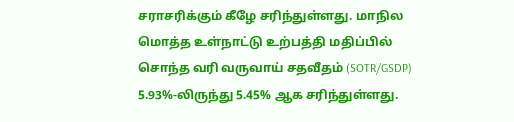சராசரிக்கும் கீழே சரிந்துள்ளது. மாநில மொத்த உள்நாட்டு உற்பத்தி மதிப்பில் சொந்த வரி வருவாய் சதவீதம் (SOTR/GSDP) 5.93%-லிருந்து 5.45% ஆக சரிந்துள்ளது.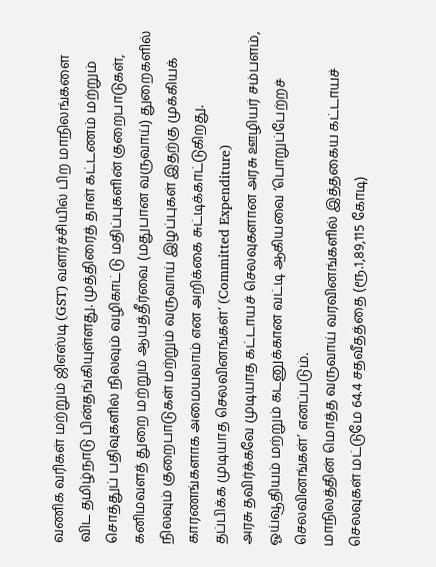வணிக வரிகள் மற்றும் ஜிஎஸ்டி (GST) வளர்ச்சியில் பிற மாநிலங்களை விட தமிழ்நாடு பின்தங்கியுள்ளது. முத்திரைத் தாள் கட்டணம் மற்றும் சொத்துப் பதிவுகளில் நிலவும் வழிகாட்டு மதிப்புகளின் குறைபாடுகள், கனிமவளத் துறை மற்றும் ஆயத்தீர்வை (மதுபான வருவாய்) துறைகளில் நிலவும் குறைபாடுகள் மற்றும் வருவாய் இழப்புகள் இதற்கு முக்கியக் காரணங்களாக அமையலாம் என அறிக்கை சுட்டிக்காட்டுகிறது.
தப்பிக்க முடியாத செலவினங்கள்‘ (Committed Expenditure)
அரசு தவிர்க்கவே முடியாத கட்டாயச் செலவுகளான அரசு ஊழியர் சம்பளம், ஓய்வூதியம் மற்றும் கடனுக்கான வட்டி ஆகியவை ‘பொறுப்பேற்றச் செலவினங்கள்’ எனப்படும்.
மாநிலத்தின் மொத்த வருவாய் வரவினங்களில் இத்தகைய கட்டாயச் செலவுகள் மட்டுமே 64.4 சதவீதத்தை (ரூ.1,89,115 கோடி)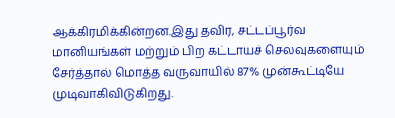ஆக்கிரமிக்கின்றன.இது தவிர, சட்டப்பூர்வ மானியங்கள் மற்றும் பிற கட்டாயச் செலவுகளையும் சேர்த்தால் மொத்த வருவாயில் 87% முன்கூட்டியே முடிவாகிவிடுகிறது.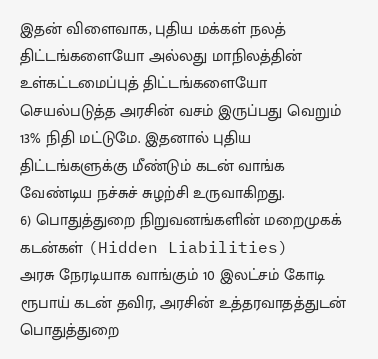இதன் விளைவாக, புதிய மக்கள் நலத் திட்டங்களையோ அல்லது மாநிலத்தின் உள்கட்டமைப்புத் திட்டங்களையோ செயல்படுத்த அரசின் வசம் இருப்பது வெறும் 13% நிதி மட்டுமே. இதனால் புதிய திட்டங்களுக்கு மீண்டும் கடன் வாங்க வேண்டிய நச்சுச் சுழற்சி உருவாகிறது.
6) பொதுத்துறை நிறுவனங்களின் மறைமுகக் கடன்கள் (Hidden Liabilities)
அரசு நேரடியாக வாங்கும் 10 இலட்சம் கோடி ரூபாய் கடன் தவிர, அரசின் உத்தரவாதத்துடன் பொதுத்துறை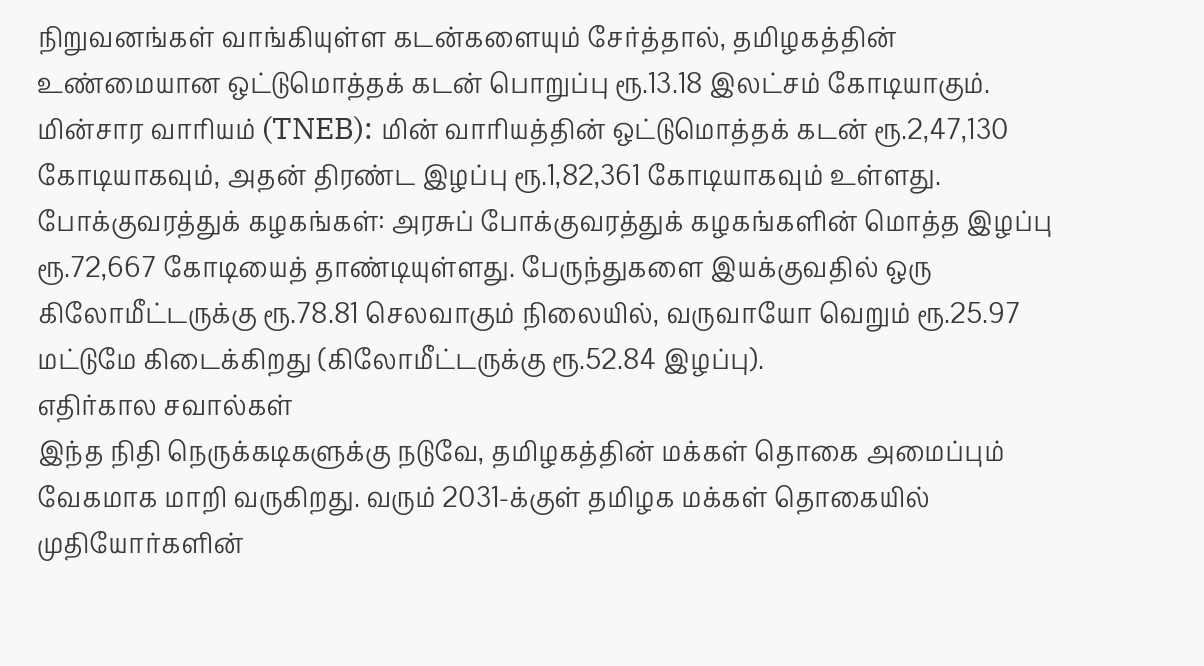நிறுவனங்கள் வாங்கியுள்ள கடன்களையும் சேர்த்தால், தமிழகத்தின் உண்மையான ஒட்டுமொத்தக் கடன் பொறுப்பு ரூ.13.18 இலட்சம் கோடியாகும்.
மின்சார வாரியம் (TNEB): மின் வாரியத்தின் ஒட்டுமொத்தக் கடன் ரூ.2,47,130 கோடியாகவும், அதன் திரண்ட இழப்பு ரூ.1,82,361 கோடியாகவும் உள்ளது.
போக்குவரத்துக் கழகங்கள்: அரசுப் போக்குவரத்துக் கழகங்களின் மொத்த இழப்பு ரூ.72,667 கோடியைத் தாண்டியுள்ளது. பேருந்துகளை இயக்குவதில் ஒரு கிலோமீட்டருக்கு ரூ.78.81 செலவாகும் நிலையில், வருவாயோ வெறும் ரூ.25.97 மட்டுமே கிடைக்கிறது (கிலோமீட்டருக்கு ரூ.52.84 இழப்பு).
எதிர்கால சவால்கள்
இந்த நிதி நெருக்கடிகளுக்கு நடுவே, தமிழகத்தின் மக்கள் தொகை அமைப்பும் வேகமாக மாறி வருகிறது. வரும் 2031-க்குள் தமிழக மக்கள் தொகையில் முதியோர்களின்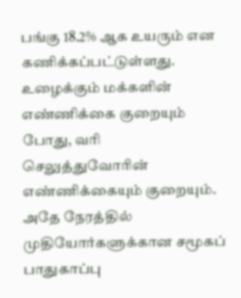பங்கு 18.2% ஆக உயரும் என கணிக்கப்பட்டுள்ளது. உழைக்கும் மக்களின் எண்ணிக்கை குறையும் போது, வரி செலுத்துவோரின் எண்ணிக்கையும் குறையும். அதே நேரத்தில் முதியோர்களுக்கான சமூகப் பாதுகாப்பு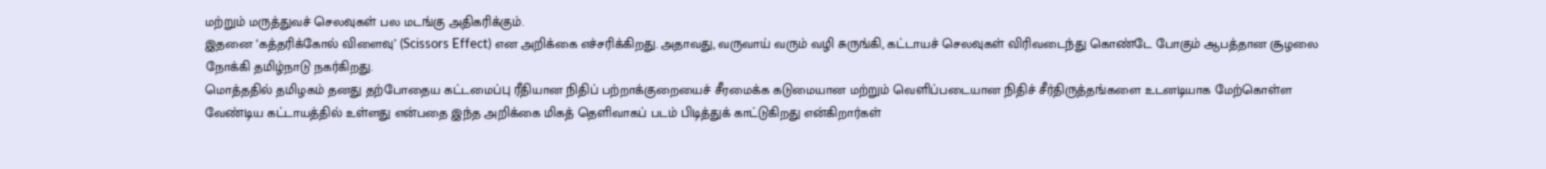மற்றும் மருத்துவச் செலவுகள் பல மடங்கு அதிகரிக்கும்.
இதனை ‘கத்தரிக்கோல் விளைவு’ (Scissors Effect) என அறிக்கை எச்சரிக்கிறது. அதாவது, வருவாய் வரும் வழி சுருங்கி, கட்டாயச் செலவுகள் விரிவடைந்து கொண்டே போகும் ஆபத்தான சூழலை நோக்கி தமிழ்நாடு நகர்கிறது.
மொத்ததில் தமிழகம் தனது தற்போதைய கட்டமைப்பு ரீதியான நிதிப் பற்றாக்குறையைச் சீரமைக்க கடுமையான மற்றும் வெளிப்படையான நிதிச் சீர்திருத்தங்களை உடனடியாக மேற்கொள்ள வேண்டிய கட்டாயத்தில் உள்ளது என்பதை இந்த அறிக்கை மிகத் தெளிவாகப் படம் பிடித்துக் காட்டுகிறது என்கிறார்கள்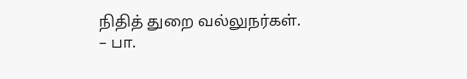நிதித் துறை வல்லுநர்கள்.
– பா.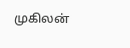முகிலன்